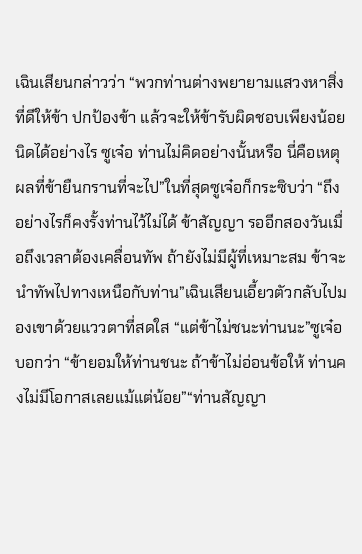เฉินเสียนกล่าวว่า “พวกท่านต่างพยายามแสวงหาสิ่งที่ดีให้ข้า ปกป้องข้า แล้วจะให้ข้ารับผิดชอบเพียงน้อยนิดได้อย่างไร ซูเจ๋อ ท่านไม่คิดอย่างนั้นหรือ นี่คือเหตุผลที่ข้ายืนกรานที่จะไป”ในที่สุดซูเจ๋อก็กระซิบว่า “ถึงอย่างไรก็คงรั้งท่านไว้ไม่ได้ ข้าสัญญา รออีกสองวันเมื่อถึงเวลาต้องเคลื่อนทัพ ถ้ายังไม่มีผู้ที่เหมาะสม ข้าจะนำทัพไปทางเหนือกับท่าน”เฉินเสียนเอี้ยวตัวกลับไปมองเขาด้วยแววตาที่สดใส “แต่ข้าไม่ชนะท่านนะ”ซูเจ๋อบอกว่า “ข้ายอมให้ท่านชนะ ถ้าข้าไม่อ่อนข้อให้ ท่านคงไม่มีโอกาสเลยแม้แต่น้อย”“ท่านสัญญา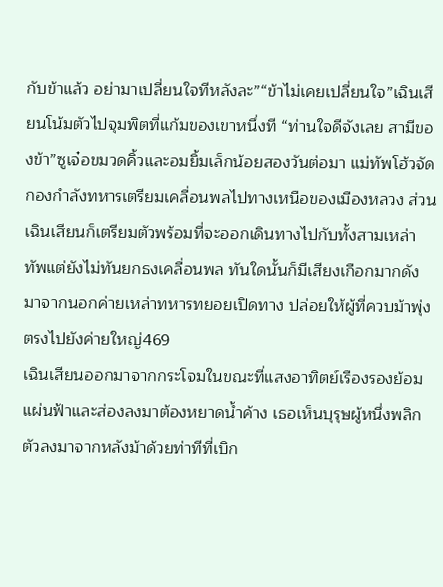กับข้าแล้ว อย่ามาเปลี่ยนใจทีหลังละ”“ข้าไม่เคยเปลี่ยนใจ”เฉินเสียนโน้มตัวไปจุมพิตที่แก้มของเขาหนึ่งที “ท่านใจดีจังเลย สามีของข้า”ซูเจ๋อขมวดคิ้วและอมยิ้มเล็กน้อยสองวันต่อมา แม่ทัพโฮ้วจัดกองกำลังทหารเตรียมเคลื่อนพลไปทางเหนือของเมืองหลวง ส่วนเฉินเสียนก็เตรียมตัวพร้อมที่จะออกเดินทางไปกับทั้งสามเหล่าทัพแต่ยังไม่ทันยกธงเคลื่อนพล ทันใดนั้นก็มีเสียงเกือกมากดังมาจากนอกค่ายเหล่าทหารทยอยเปิดทาง ปล่อยให้ผู้ที่ควบม้าพุ่งตรงไปยังค่ายใหญ่469
เฉินเสียนออกมาจากกระโจมในขณะที่แสงอาทิตย์เรืองรองย้อมแผ่นฟ้าและส่องลงมาต้องหยาดนํ้าค้าง เธอเห็นบุรุษผู้หนึ่งพลิกตัวลงมาจากหลังม้าด้วยท่าทีที่เบิก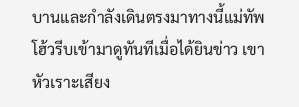บานและกำลังเดินตรงมาทางนี้แม่ทัพโฮ้วรีบเข้ามาดูทันทีเมื่อได้ยินข่าว เขาหัวเราะเสียง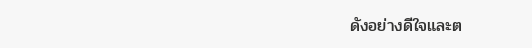ดังอย่างดีใจและต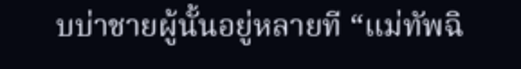บบ่าชายผู้นั้นอยู่หลายที “แม่ทัพฉิ